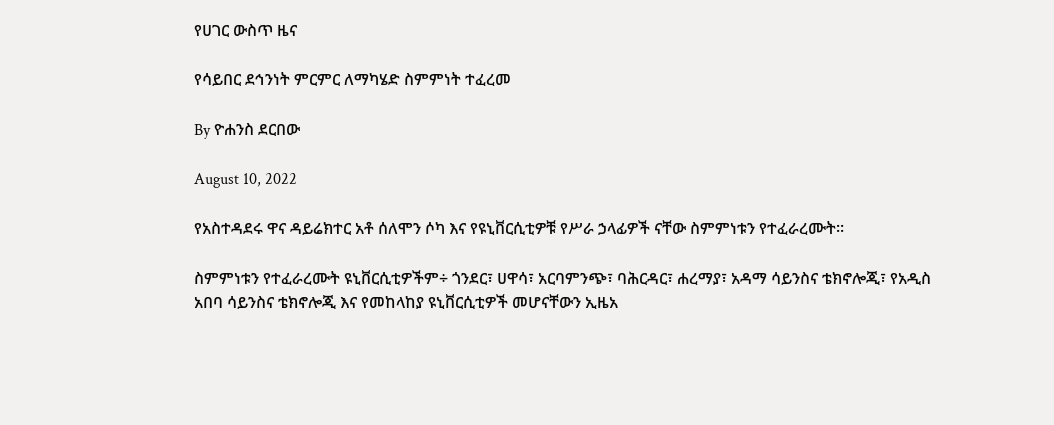የሀገር ውስጥ ዜና

የሳይበር ደኅንነት ምርምር ለማካሄድ ስምምነት ተፈረመ

By ዮሐንስ ደርበው

August 10, 2022

የአስተዳደሩ ዋና ዳይሬክተር አቶ ሰለሞን ሶካ እና የዩኒቨርሲቲዎቹ የሥራ ኃላፊዎች ናቸው ስምምነቱን የተፈራረሙት፡፡

ስምምነቱን የተፈራረሙት ዩኒቨርሲቲዎችም÷ ጎንደር፣ ሀዋሳ፣ አርባምንጭ፣ ባሕርዳር፣ ሐረማያ፣ አዳማ ሳይንስና ቴክኖሎጂ፣ የአዲስ አበባ ሳይንስና ቴክኖሎጂ እና የመከላከያ ዩኒቨርሲቲዎች መሆናቸውን ኢዜአ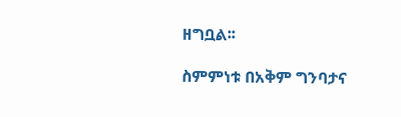ዘግቧል፡፡

ስምምነቱ በአቅም ግንባታና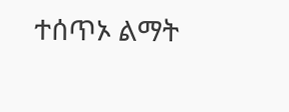ተሰጥኦ ልማት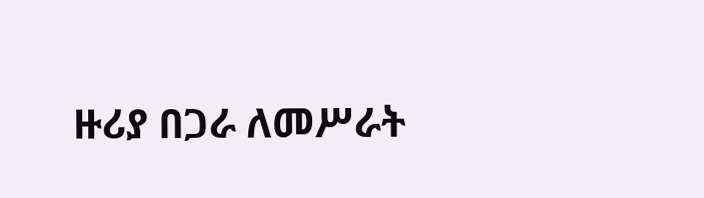ዙሪያ በጋራ ለመሥራት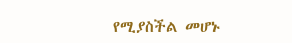የሚያስችል መሆኑ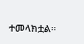ተመላክቷል።